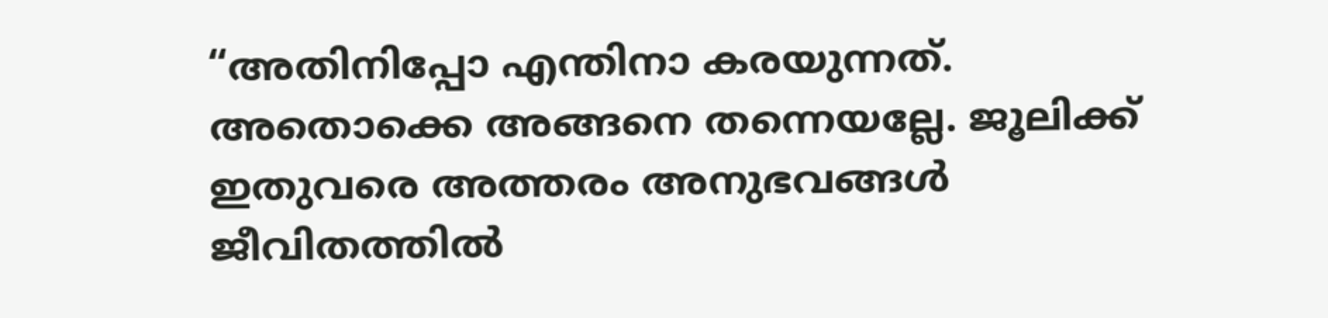“അതിനിപ്പോ എന്തിനാ കരയുന്നത്. അതൊക്കെ അങ്ങനെ തന്നെയല്ലേ. ജൂലിക്ക് ഇതുവരെ അത്തരം അനുഭവങ്ങൾ ജീവിതത്തിൽ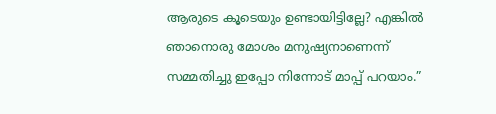ആരുടെ കൂടെയും ഉണ്ടായിട്ടില്ലേ? എങ്കിൽ ഞാനൊരു മോശം മനുഷ്യനാണെന്ന് സമ്മതിച്ചു ഇപ്പോ നിന്നോട് മാപ്പ് പറയാം.”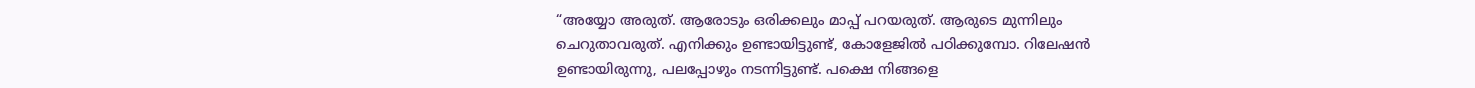“അയ്യോ അരുത്. ആരോടും ഒരിക്കലും മാപ്പ് പറയരുത്. ആരുടെ മുന്നിലും ചെറുതാവരുത്. എനിക്കും ഉണ്ടായിട്ടുണ്ട്, കോളേജിൽ പഠിക്കുമ്പോ. റിലേഷൻ ഉണ്ടായിരുന്നു, പലപ്പോഴും നടന്നിട്ടുണ്ട്. പക്ഷെ നിങ്ങളെ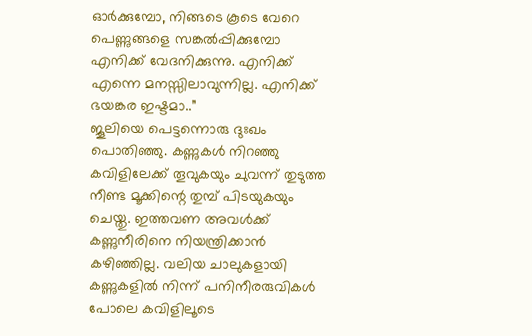ഓർക്കുമ്പോ, നിങ്ങടെ കൂടെ വേറെ പെണ്ണുങ്ങളെ സങ്കൽപ്പിക്കുമ്പോ എനിക്ക് വേദനിക്കുന്നു. എനിക്ക് എന്നെ മനസ്സിലാവുന്നില്ല. എനിക്ക് ഭയങ്കര ഇഷ്ടമാ..”
ജൂലിയെ പെട്ടന്നൊരു ദുഃഖം പൊതിഞ്ഞു. കണ്ണുകൾ നിറഞ്ഞു കവിളിലേക്ക് തൂവുകയും ചുവന്ന് തുടുത്ത നീണ്ട മൂക്കിന്റെ തുമ്പ് പിടയുകയും ചെയ്തു. ഇത്തവണ അവൾക്ക് കണ്ണുനീരിനെ നിയന്ത്രിക്കാൻ കഴിഞ്ഞില്ല. വലിയ ചാലുകളായി കണ്ണുകളിൽ നിന്ന് പനിനീരരുവികൾ പോലെ കവിളിലൂടെ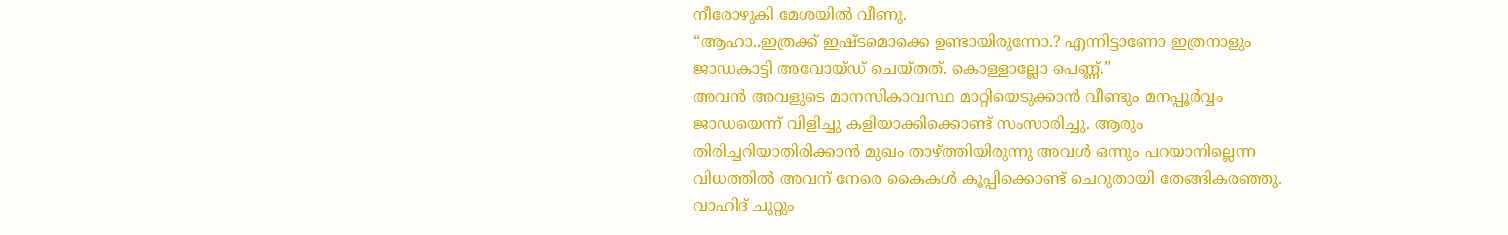നീരോഴുകി മേശയിൽ വീണു.
“ആഹാ..ഇത്രക്ക് ഇഷ്ടമൊക്കെ ഉണ്ടായിരുന്നോ.? എന്നിട്ടാണോ ഇത്രനാളും ജാഡകാട്ടി അവോയ്ഡ് ചെയ്തത്. കൊള്ളാല്ലോ പെണ്ണ്.”
അവൻ അവളുടെ മാനസികാവസ്ഥ മാറ്റിയെടുക്കാൻ വീണ്ടും മനപ്പൂർവ്വം ജാഡയെന്ന് വിളിച്ചു കളിയാക്കിക്കൊണ്ട് സംസാരിച്ചു. ആരും തിരിച്ചറിയാതിരിക്കാൻ മുഖം താഴ്ത്തിയിരുന്നു അവൾ ഒന്നും പറയാനില്ലെന്ന വിധത്തിൽ അവന് നേരെ കൈകൾ കൂപ്പിക്കൊണ്ട് ചെറുതായി തേങ്ങികരഞ്ഞു. വാഹിദ് ചുറ്റും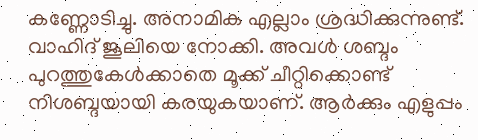കണ്ണോടിച്ചു. അനാമിക എല്ലാം ശ്രദ്ധിക്കുന്നുണ്ട്. വാഹിദ് ജൂലിയെ നോക്കി. അവൾ ശബ്ദം പുറത്തുകേൾക്കാതെ മൂക്ക് ചീറ്റിക്കൊണ്ട് നിശബ്ദയായി കരയുകയാണ്. ആർക്കും എളുപ്പം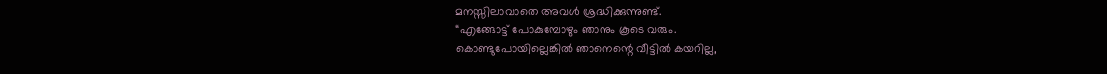മനസ്സിലാവാതെ അവൾ ശ്രദ്ധിക്കുന്നുണ്ട്.
“എങ്ങോട്ട് പോകുമ്പോഴും ഞാനും കൂടെ വരും.
കൊണ്ടുപോയില്ലെങ്കിൽ ഞാനെന്റെ വീട്ടിൽ കയറില്ല,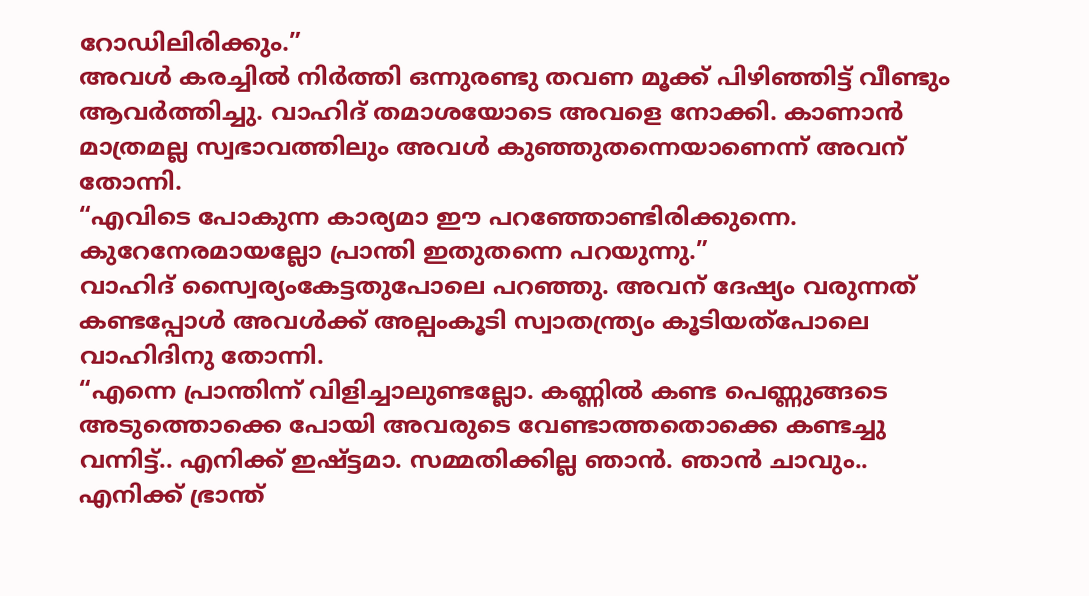റോഡിലിരിക്കും.”
അവൾ കരച്ചിൽ നിർത്തി ഒന്നുരണ്ടു തവണ മൂക്ക് പിഴിഞ്ഞിട്ട് വീണ്ടും ആവർത്തിച്ചു. വാഹിദ് തമാശയോടെ അവളെ നോക്കി. കാണാൻ മാത്രമല്ല സ്വഭാവത്തിലും അവൾ കുഞ്ഞുതന്നെയാണെന്ന് അവന് തോന്നി.
“എവിടെ പോകുന്ന കാര്യമാ ഈ പറഞ്ഞോണ്ടിരിക്കുന്നെ. കുറേനേരമായല്ലോ പ്രാന്തി ഇതുതന്നെ പറയുന്നു.”
വാഹിദ് സ്വൈര്യംകേട്ടതുപോലെ പറഞ്ഞു. അവന് ദേഷ്യം വരുന്നത് കണ്ടപ്പോൾ അവൾക്ക് അല്പംകൂടി സ്വാതന്ത്ര്യം കൂടിയത്പോലെ വാഹിദിനു തോന്നി.
“എന്നെ പ്രാന്തിന്ന് വിളിച്ചാലുണ്ടല്ലോ. കണ്ണിൽ കണ്ട പെണ്ണുങ്ങടെ അടുത്തൊക്കെ പോയി അവരുടെ വേണ്ടാത്തതൊക്കെ കണ്ടച്ചു വന്നിട്ട്.. എനിക്ക് ഇഷ്ട്ടമാ. സമ്മതിക്കില്ല ഞാൻ. ഞാൻ ചാവും.. എനിക്ക് ഭ്രാന്ത്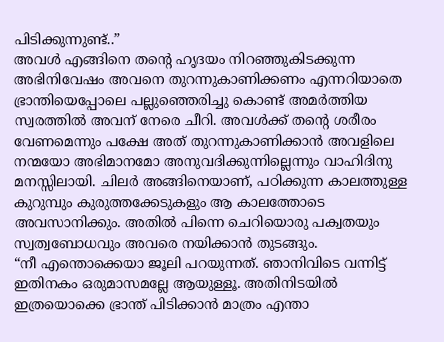പിടിക്കുന്നുണ്ട്..”
അവൾ എങ്ങിനെ തന്റെ ഹൃദയം നിറഞ്ഞുകിടക്കുന്ന അഭിനിവേഷം അവനെ തുറന്നുകാണിക്കണം എന്നറിയാതെ ഭ്രാന്തിയെപ്പോലെ പല്ലുഞ്ഞെരിച്ചു കൊണ്ട് അമർത്തിയ സ്വരത്തിൽ അവന് നേരെ ചീറി. അവൾക്ക് തന്റെ ശരീരം വേണമെന്നും പക്ഷേ അത് തുറന്നുകാണിക്കാൻ അവളിലെ നന്മയോ അഭിമാനമോ അനുവദിക്കുന്നില്ലെന്നും വാഹിദിനു മനസ്സിലായി. ചിലർ അങ്ങിനെയാണ്, പഠിക്കുന്ന കാലത്തുള്ള കുറുമ്പും കുരുത്തക്കേടുകളും ആ കാലത്തോടെ അവസാനിക്കും. അതിൽ പിന്നെ ചെറിയൊരു പക്വതയും സ്വത്വബോധവും അവരെ നയിക്കാൻ തുടങ്ങും.
“നീ എന്തൊക്കെയാ ജൂലി പറയുന്നത്. ഞാനിവിടെ വന്നിട്ട് ഇതിനകം ഒരുമാസമല്ലേ ആയുള്ളൂ. അതിനിടയിൽ ഇത്രയൊക്കെ ഭ്രാന്ത് പിടിക്കാൻ മാത്രം എന്താ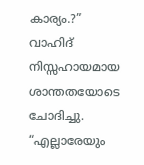കാര്യം.?”
വാഹിദ് നിസ്സഹായമായ ശാന്തതയോടെ ചോദിച്ചു.
“എല്ലാരേയും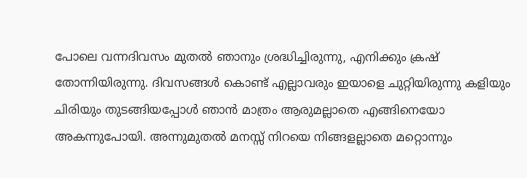പോലെ വന്നദിവസം മുതൽ ഞാനും ശ്രദ്ധിച്ചിരുന്നു, എനിക്കും ക്രഷ് തോന്നിയിരുന്നു. ദിവസങ്ങൾ കൊണ്ട് എല്ലാവരും ഇയാളെ ചുറ്റിയിരുന്നു കളിയും ചിരിയും തുടങ്ങിയപ്പോൾ ഞാൻ മാത്രം ആരുമല്ലാതെ എങ്ങിനെയോ അകന്നുപോയി. അന്നുമുതൽ മനസ്സ് നിറയെ നിങ്ങളല്ലാതെ മറ്റൊന്നും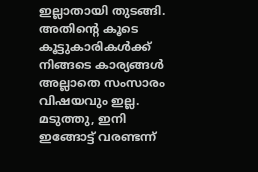ഇല്ലാതായി തുടങ്ങി. അതിന്റെ കൂടെ കൂട്ടുകാരികൾക്ക് നിങ്ങടെ കാര്യങ്ങൾ അല്ലാതെ സംസാരം വിഷയവും ഇല്ല. മടുത്തു, ഇനി ഇങ്ങോട്ട് വരണ്ടന്ന്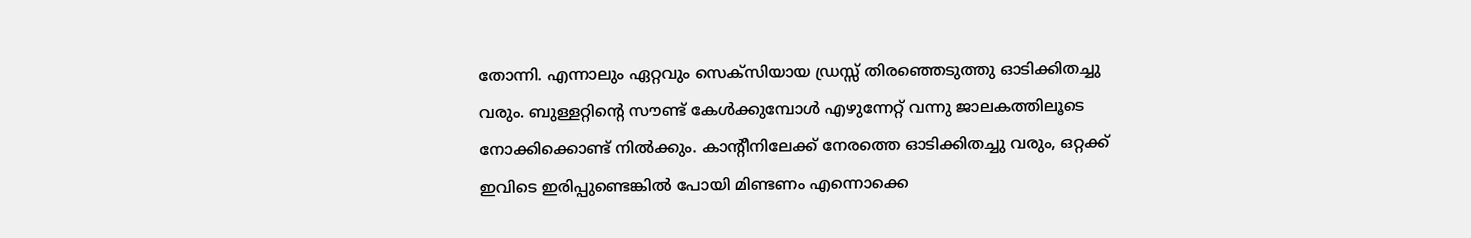തോന്നി. എന്നാലും ഏറ്റവും സെക്സിയായ ഡ്രസ്സ് തിരഞ്ഞെടുത്തു ഓടിക്കിതച്ചു വരും. ബുള്ളറ്റിന്റെ സൗണ്ട് കേൾക്കുമ്പോൾ എഴുന്നേറ്റ് വന്നു ജാലകത്തിലൂടെ നോക്കിക്കൊണ്ട് നിൽക്കും. കാന്റീനിലേക്ക് നേരത്തെ ഓടിക്കിതച്ചു വരും, ഒറ്റക്ക് ഇവിടെ ഇരിപ്പുണ്ടെങ്കിൽ പോയി മിണ്ടണം എന്നൊക്കെ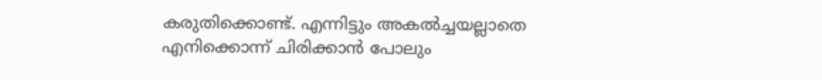കരുതിക്കൊണ്ട്. എന്നിട്ടും അകൽച്ചയല്ലാതെ എനിക്കൊന്ന് ചിരിക്കാൻ പോലും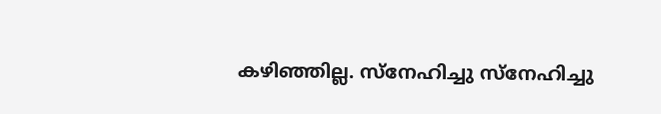കഴിഞ്ഞില്ല. സ്നേഹിച്ചു സ്നേഹിച്ചു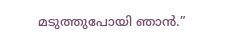മടുത്തുപോയി ഞാൻ.”